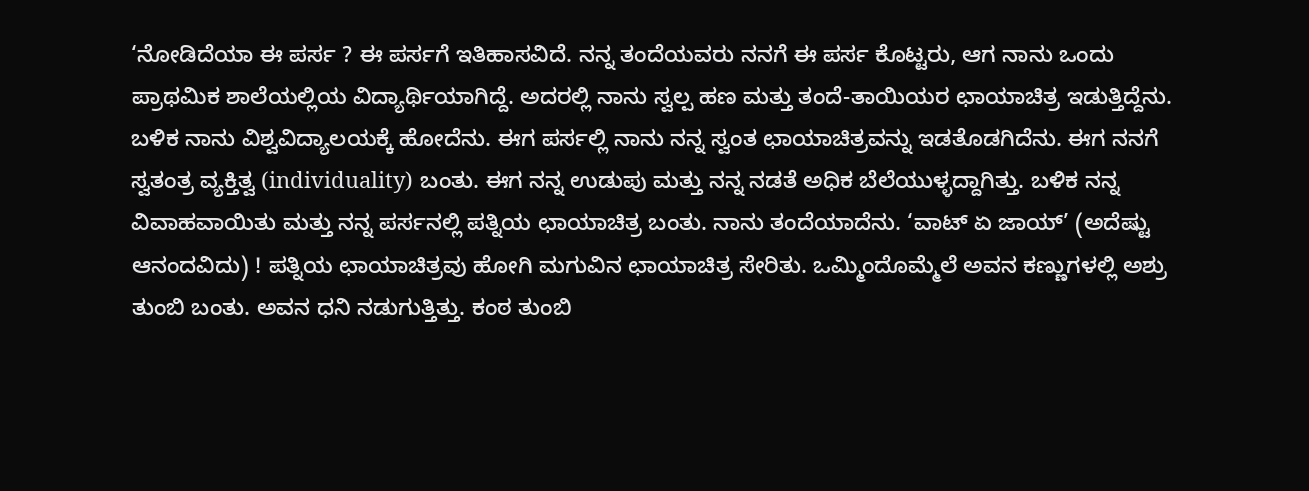‘ನೋಡಿದೆಯಾ ಈ ಪರ್ಸ ? ಈ ಪರ್ಸಗೆ ಇತಿಹಾಸವಿದೆ. ನನ್ನ ತಂದೆಯವರು ನನಗೆ ಈ ಪರ್ಸ ಕೊಟ್ಟರು, ಆಗ ನಾನು ಒಂದು ಪ್ರಾಥಮಿಕ ಶಾಲೆಯಲ್ಲಿಯ ವಿದ್ಯಾರ್ಥಿಯಾಗಿದ್ದೆ. ಅದರಲ್ಲಿ ನಾನು ಸ್ವಲ್ಪ ಹಣ ಮತ್ತು ತಂದೆ-ತಾಯಿಯರ ಛಾಯಾಚಿತ್ರ ಇಡುತ್ತಿದ್ದೆನು. ಬಳಿಕ ನಾನು ವಿಶ್ವವಿದ್ಯಾಲಯಕ್ಕೆ ಹೋದೆನು. ಈಗ ಪರ್ಸಲ್ಲಿ ನಾನು ನನ್ನ ಸ್ವಂತ ಛಾಯಾಚಿತ್ರವನ್ನು ಇಡತೊಡಗಿದೆನು. ಈಗ ನನಗೆ ಸ್ವತಂತ್ರ ವ್ಯಕ್ತಿತ್ವ (individuality) ಬಂತು. ಈಗ ನನ್ನ ಉಡುಪು ಮತ್ತು ನನ್ನ ನಡತೆ ಅಧಿಕ ಬೆಲೆಯುಳ್ಳದ್ದಾಗಿತ್ತು. ಬಳಿಕ ನನ್ನ ವಿವಾಹವಾಯಿತು ಮತ್ತು ನನ್ನ ಪರ್ಸನಲ್ಲಿ ಪತ್ನಿಯ ಛಾಯಾಚಿತ್ರ ಬಂತು. ನಾನು ತಂದೆಯಾದೆನು. ‘ವಾಟ್ ಏ ಜಾಯ್’ (ಅದೆಷ್ಟು ಆನಂದವಿದು) ! ಪತ್ನಿಯ ಛಾಯಾಚಿತ್ರವು ಹೋಗಿ ಮಗುವಿನ ಛಾಯಾಚಿತ್ರ ಸೇರಿತು. ಒಮ್ಮಿಂದೊಮ್ಮೆಲೆ ಅವನ ಕಣ್ಣುಗಳಲ್ಲಿ ಅಶ್ರು ತುಂಬಿ ಬಂತು. ಅವನ ಧನಿ ನಡುಗುತ್ತಿತ್ತು. ಕಂಠ ತುಂಬಿ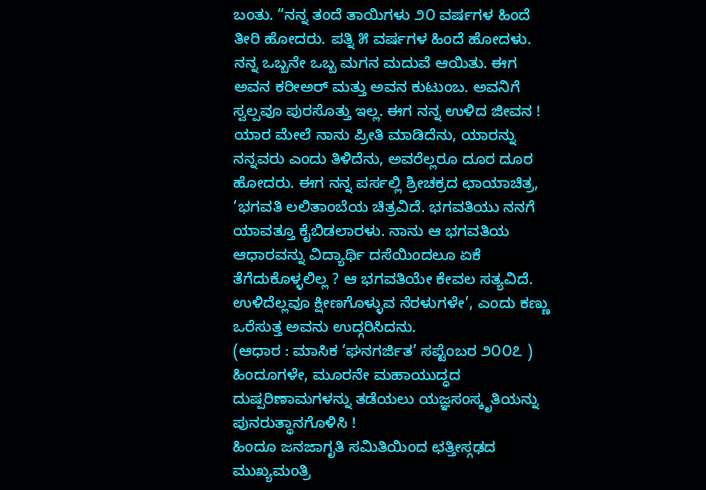ಬಂತು. “ನನ್ನ ತಂದೆ ತಾಯಿಗಳು ೨೦ ವರ್ಷಗಳ ಹಿಂದೆ ತೀರಿ ಹೋದರು. ಪತ್ನಿ ೫ ವರ್ಷಗಳ ಹಿಂದೆ ಹೋದಳು. ನನ್ನ ಒಬ್ಬನೇ ಒಬ್ಬ ಮಗನ ಮದುವೆ ಆಯಿತು. ಈಗ ಅವನ ಕರೀಅರ್ ಮತ್ತು ಅವನ ಕುಟುಂಬ. ಅವನಿಗೆ ಸ್ವಲ್ಪವೂ ಪುರಸೊತ್ತು ಇಲ್ಲ. ಈಗ ನನ್ನ ಉಳಿದ ಜೀವನ ! ಯಾರ ಮೇಲೆ ನಾನು ಪ್ರೀತಿ ಮಾಡಿದೆನು, ಯಾರನ್ನು ನನ್ನವರು ಎಂದು ತಿಳಿದೆನು, ಅವರೆಲ್ಲರೂ ದೂರ ದೂರ ಹೋದರು. ಈಗ ನನ್ನ ಪರ್ಸಲ್ಲಿ ಶ್ರೀಚಕ್ರದ ಛಾಯಾಚಿತ್ರ, ‘ಭಗವತಿ ಲಲಿತಾಂಬೆಯ ಚಿತ್ರವಿದೆ. ಭಗವತಿಯು ನನಗೆ ಯಾವತ್ತೂ ಕೈಬಿಡಲಾರಳು. ನಾನು ಆ ಭಗವತಿಯ ಆಧಾರವನ್ನು ವಿದ್ಯಾರ್ಥಿ ದಸೆಯಿಂದಲೂ ಏಕೆ ತೆಗೆದುಕೊಳ್ಳಲಿಲ್ಲ ? ಆ ಭಗವತಿಯೇ ಕೇವಲ ಸತ್ಯವಿದೆ. ಉಳಿದೆಲ್ಲವೂ ಕ್ಷೀಣಗೊಳ್ಳುವ ನೆರಳುಗಳೇ’, ಎಂದು ಕಣ್ಣು ಒರೆಸುತ್ತ ಅವನು ಉದ್ಗರಿಸಿದನು.
(ಆಧಾರ : ಮಾಸಿಕ ‘ಘನಗರ್ಜಿತ’ ಸಪ್ಟೆಂಬರ ೨೦೦೭ )
ಹಿಂದೂಗಳೇ, ಮೂರನೇ ಮಹಾಯುದ್ಧದ ದುಷ್ಪರಿಣಾಮಗಳನ್ನು ತಡೆಯಲು ಯಜ್ಞಸಂಸ್ಕೃತಿಯನ್ನು ಪುನರುತ್ಥಾನಗೊಳಿಸಿ !
ಹಿಂದೂ ಜನಜಾಗೃತಿ ಸಮಿತಿಯಿಂದ ಛತ್ತೀಸ್ಗಢದ ಮುಖ್ಯಮಂತ್ರಿ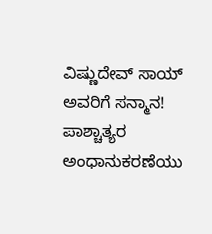ವಿಷ್ಣುದೇವ್ ಸಾಯ್ ಅವರಿಗೆ ಸನ್ಮಾನ!
ಪಾಶ್ಚಾತ್ಯರ ಅಂಧಾನುಕರಣೆಯು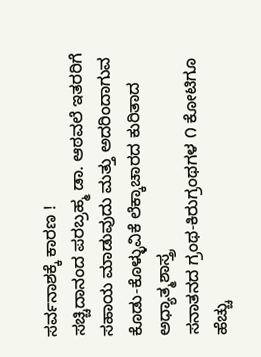ಸರ್ವನಾಶಕ್ಕೆ ಕಾರಣ !
ಸಚ್ಚಿದಾನಂದ ಪರಬ್ರಹ್ಮ ಡಾ. ಆಠವಲೆ ಇತರರಿಗೆ ಸಹಾಯ ಮಾಡುವುದು ಮತ್ತು ಅದರಿಂದಾಗುವ ಕೊಡು-ಕೊಳ್ಳುವಿಕೆ ಲೆಕ್ಕಾಚಾರದ ಕುರಿತಾದ ಅಧ್ಯಾತ್ಮಶಾಸ್ತ್ರ
ಸನಾತನದ ಗ್ರಂಥ-ಕಿರುಗ್ರಂಥಗಳ ೧ ಕೋಟಿಗೂ ಹೆಚ್ಚು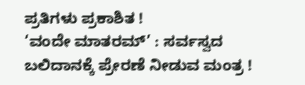ಪ್ರತಿಗಳು ಪ್ರಕಾಶಿತ !
‘ವಂದೇ ಮಾತರಮ್’ : ಸರ್ವಸ್ವದ ಬಲಿದಾನಕ್ಕೆ ಪ್ರೇರಣೆ ನೀಡುವ ಮಂತ್ರ !